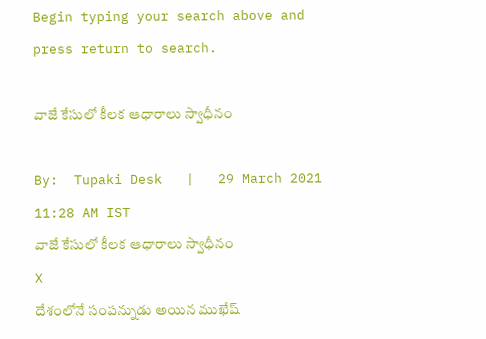Begin typing your search above and press return to search.

వాజే కేసులో కీలక ఆధారాలు స్వాధీనం

By:  Tupaki Desk   |   29 March 2021 11:28 AM IST
వాజే కేసులో కీలక ఆధారాలు స్వాధీనం
X
దేశంలోనే సంపన్నుడు అయిన ముఖేష్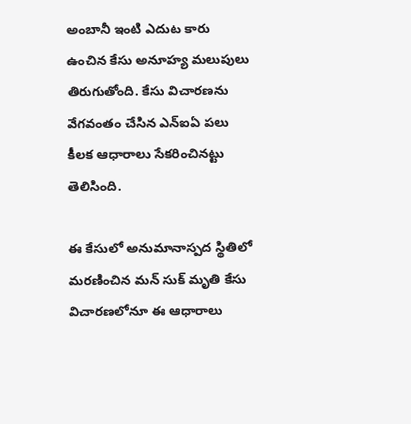అంబానీ ఇంటి ఎదుట కారు ఉంచిన కేసు అనూహ్య మలుపులు తిరుగుతోంది. కేసు విచారణను వేగవంతం చేసిన ఎన్ఐఏ పలు కీలక ఆధారాలు సేకరించినట్టు తెలిసింది.

ఈ కేసులో అనుమానాస్పద స్థితిలో మరణించిన మన్ సుక్ మృతి కేసు విచారణలోనూ ఈ ఆధారాలు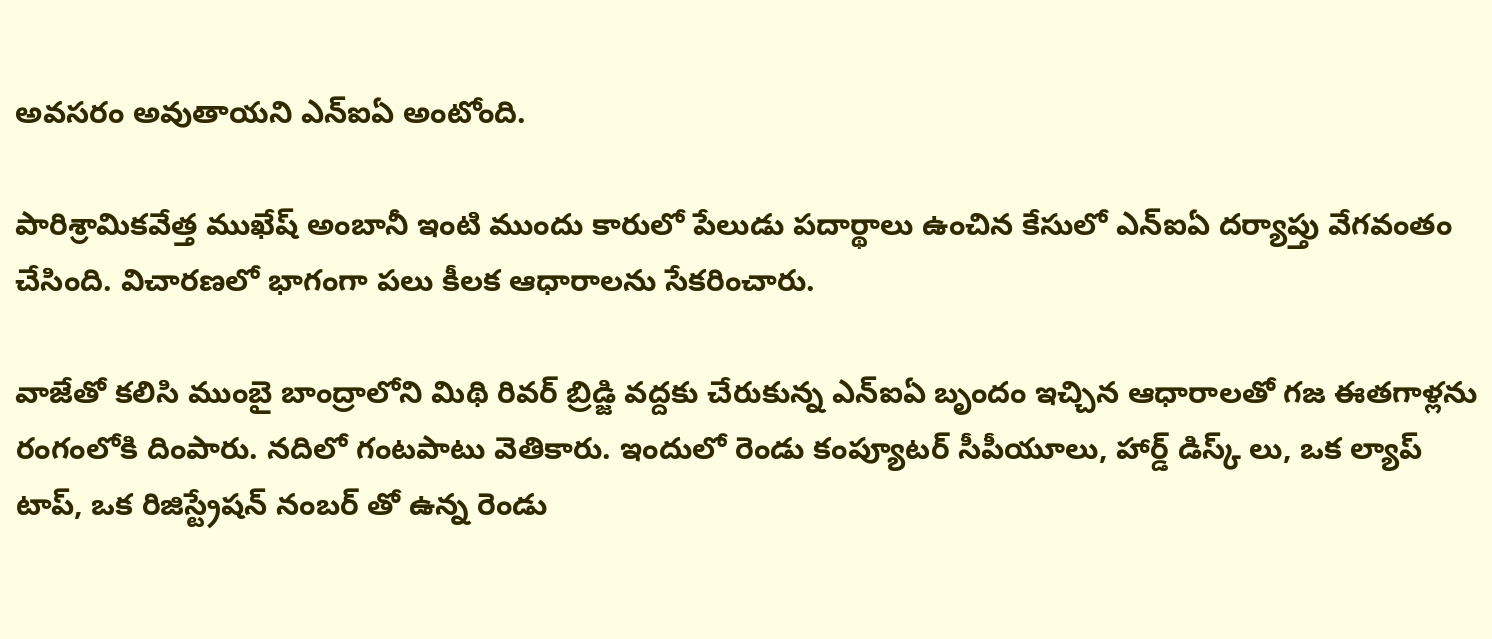అవసరం అవుతాయని ఎన్ఐఏ అంటోంది.

పారిశ్రామికవేత్త ముఖేష్ అంబానీ ఇంటి ముందు కారులో పేలుడు పదార్థాలు ఉంచిన కేసులో ఎన్ఐఏ దర్యాప్తు వేగవంతం చేసింది. విచారణలో భాగంగా పలు కీలక ఆధారాలను సేకరించారు.

వాజేతో కలిసి ముంబై బాంద్రాలోని మిథి రివర్ బ్రిడ్జి వద్దకు చేరుకున్న ఎన్ఐఏ బృందం ఇచ్చిన ఆధారాలతో గజ ఈతగాళ్లను రంగంలోకి దింపారు. నదిలో గంటపాటు వెతికారు. ఇందులో రెండు కంప్యూటర్ సీపీయూలు, హార్డ్ డిస్క్ లు, ఒక ల్యాప్ టాప్, ఒక రిజిస్ట్రేషన్ నంబర్ తో ఉన్న రెండు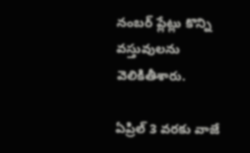నంబర్ ప్లేట్లు కొన్ని వస్తువులను వెలికితీశారు.

ఏప్రిల్ 3 వరకు వాజే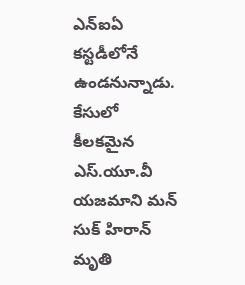ఎన్ఐఏ కస్టడీలోనే ఉండనున్నాడు. కేసులో కీలకమైన ఎస్.యూ.వీ యజమాని మన్ సుక్ హిరాన్ మృతి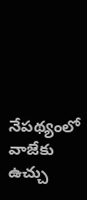నేపథ్యంలో వాజేకు ఉచ్చు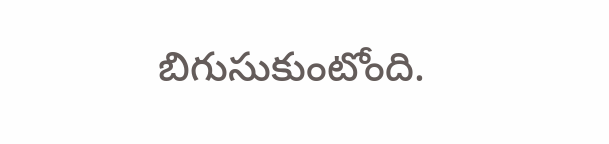బిగుసుకుంటోంది.